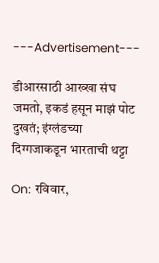---Advertisement---

डीआरसाठी आख्खा संघ जमतो, इकडं हसून माझं पोट दुखतं; इंग्लंडच्या दिग्गजाकडून भारताची थट्टा

On: रविवार,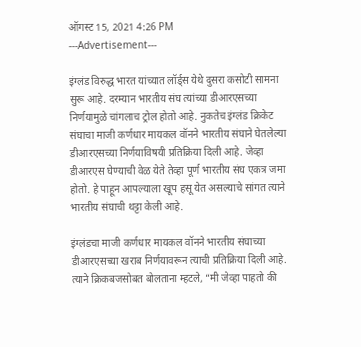ऑगस्ट 15, 2021 4:26 PM
---Advertisement---

इंग्लंड विरुद्ध भारत यांच्यात लॉर्ड्स येथे दुसरा कसोटी सामना सुरू आहे. दरम्यान भारतीय संघ त्यांच्या डीआरएसच्या निर्णयामुळे चांगलाच ट्रोल होतो आहे. नुकतेच इंग्लंड क्रिकेट संघाचा माजी कर्णधार मायकल वॉनने भारतीय संघाने घेतलेल्या डीआरएसच्या निर्णयाविषयी प्रतिक्रिया दिली आहे. जेव्हा डीआरएस घेण्याची वेळ येते तेव्हा पूर्ण भारतीय संघ एकत्र जमा होतो. हे पाहून आपल्याला खूप हसू येत असल्याचे सांगत त्याने भारतीय संघाची थट्टा केली आहे.

इंग्लंडचा माजी कर्णधार मायकल वॉनने भारतीय संघाच्या डीआरएसच्या खराब निर्णयावरून त्याची प्रतिक्रिया दिली आहे. त्याने क्रिकबजसोबत बोलताना म्हटले, “मी जेव्हा पाहतो की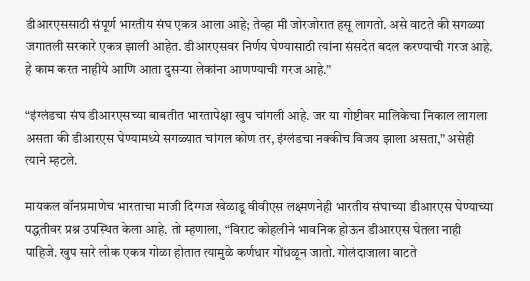डीआरएससाठी संपूर्ण भारतीय संघ एकत्र आला आहे; तेव्हा मी जोरजोरात हसू लागतो. असे वाटते की सगळ्या जगातली सरकारे एकत्र झाली आहेत. डीआरएसवर निर्णय घेण्यासाठी त्यांना संसदेत बदल करण्याची गरज आहे. हे काम करत नाहीये आणि आता दुसऱ्या लेकांना आणण्याची गरज आहे.”

“इंग्लंडचा संघ डीआरएसच्या बाबतीत भारतापेक्षा खुप चांगली आहे. जर या गोष्टीवर मालिकेचा निकाल लागला असता की डीआरएस घेण्यामध्ये सगळ्यात चांगल कोण तर, इंग्लंडचा नक्कीच विजय झाला असता,” असेही त्याने म्हटले.

मायकल वॉनप्रमाणेच भारताचा माजी दिग्गज खेळाडू वीवीएस लक्ष्मणनेही भारतीय संघाच्या डीआरएस घेण्याच्या पद्धतीवर प्रश्न उपस्थित केला आहे. तो म्हणाला, “विराट कोहलीने भावनिक होऊन डीआरएस घेतला नाही पाहिजे. खुप सारे लोक एकत्र गोळा होतात त्यामुळे कर्णधार गोंधळून जातो. गोलंदाजाला वाटते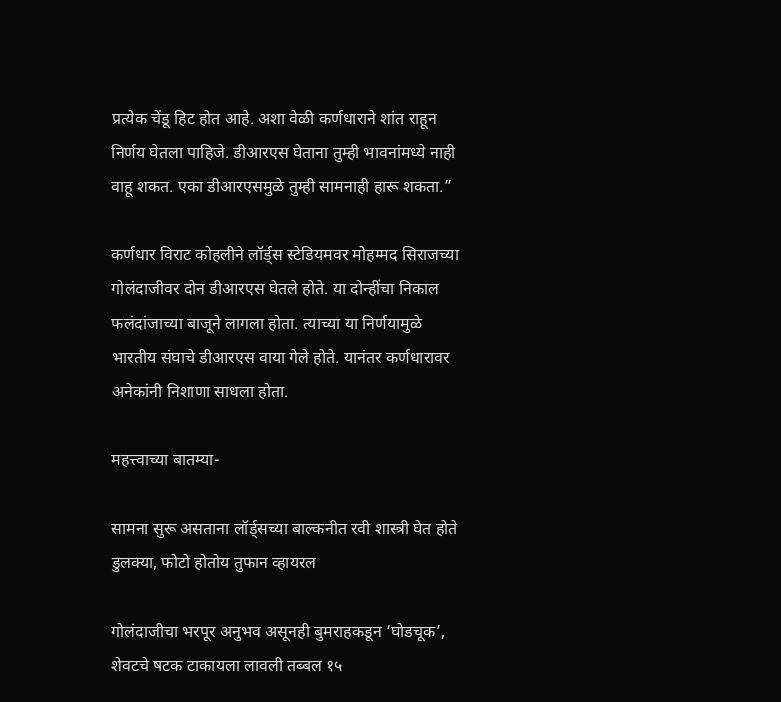प्रत्येक चेंडू हिट होत आहे. अशा वेळी कर्णधाराने शांत राहून निर्णय घेतला पाहिजे. डीआरएस घेताना तुम्ही भावनांमध्ये नाही वाहू शकत. एका डीआरएसमुळे तुम्ही सामनाही हारू शकता.”

कर्णधार विराट कोहलीने लॉर्ड्स स्टेडियमवर मोहम्मद सिराजच्या गोलंदाजीवर दोन डीआरएस घेतले होते. या दोन्हींचा निकाल फलंदांजाच्या बाजूने लागला होता. त्याच्या या निर्णयामुळे भारतीय संघाचे डीआरएस वाया गेले होते. यानंतर कर्णधारावर अनेकांनी निशाणा साधला होता.

महत्त्वाच्या बातम्या-

सामना सुरू असताना लॉर्ड्सच्या बाल्कनीत रवी शास्त्री घेत होते डुलक्या, फोटो होतोय तुफान व्हायरल

गोलंदाजीचा भरपूर अनुभव असूनही बुमराहकडून ‘घोडचूक’, शेवटचे षटक टाकायला लावली तब्बल १५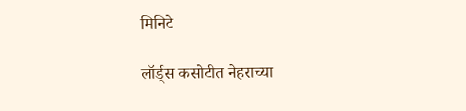मिनिटे

लॉर्ड्स कसोटीत नेहराच्या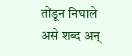तोंडून निघाले असे शब्द अन्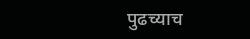पुढच्याच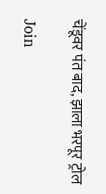चेंडूवर पंत बाद, झाला भरपूर ट्रोल

Join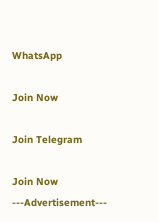WhatsApp

Join Now

Join Telegram

Join Now
---Advertisement---